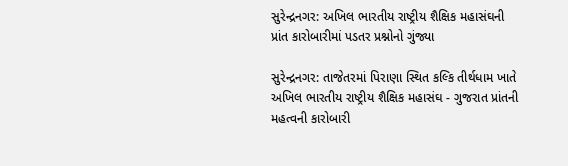સુરેન્દ્રનગર: અખિલ ભારતીય રાષ્ટ્રીય શૈક્ષિક મહાસંઘની પ્રાંત કારોબારીમાં પડતર પ્રશ્નોનો ગુંજ્યા

સુરેન્દ્રનગર: તાજેતરમાં પિરાણા સ્થિત કલ્કિ તીર્થધામ ખાતે અખિલ ભારતીય રાષ્ટ્રીય શૈક્ષિક મહાસંઘ - ગુજરાત પ્રાંતની મહત્વની કારોબારી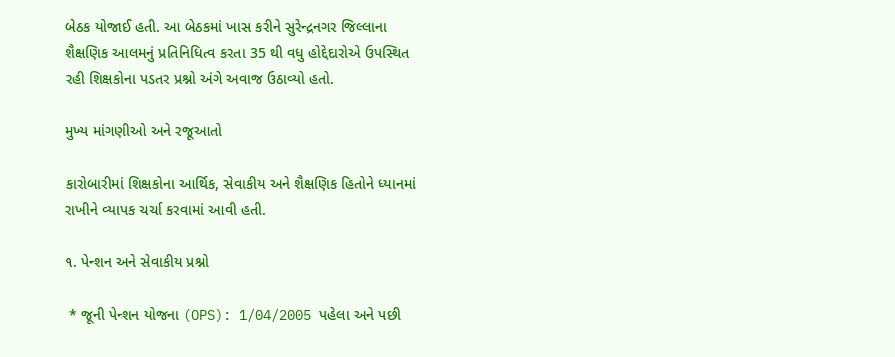બેઠક યોજાઈ હતી. આ બેઠકમાં ખાસ કરીને સુરેન્દ્રનગર જિલ્લાના શૈક્ષણિક આલમનું પ્રતિનિધિત્વ કરતા 35 થી વધુ હોદ્દેદારોએ ઉપસ્થિત રહી શિક્ષકોના પડતર પ્રશ્નો અંગે અવાજ ઉઠાવ્યો હતો.

મુખ્ય માંગણીઓ અને રજૂઆતો

કારોબારીમાં શિક્ષકોના આર્થિક, સેવાકીય અને શૈક્ષણિક હિતોને ધ્યાનમાં રાખીને વ્યાપક ચર્ચા કરવામાં આવી હતી.

૧. પેન્શન અને સેવાકીય પ્રશ્નો

 * જૂની પેન્શન યોજના (OPS): 1/04/2005 પહેલા અને પછી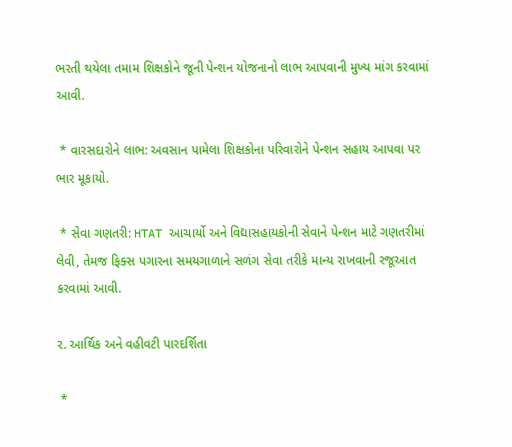ભરતી થયેલા તમામ શિક્ષકોને જૂની પેન્શન યોજનાનો લાભ આપવાની મુખ્ય માંગ કરવામાં આવી.

 * વારસદારોને લાભ: અવસાન પામેલા શિક્ષકોના પરિવારોને પેન્શન સહાય આપવા પર ભાર મૂકાયો.

 * સેવા ગણતરી: HTAT આચાર્યો અને વિદ્યાસહાયકોની સેવાને પેન્શન માટે ગણતરીમાં લેવી, તેમજ ફિક્સ પગારના સમયગાળાને સળંગ સેવા તરીકે માન્ય રાખવાની રજૂઆત કરવામાં આવી.

૨. આર્થિક અને વહીવટી પારદર્શિતા

 *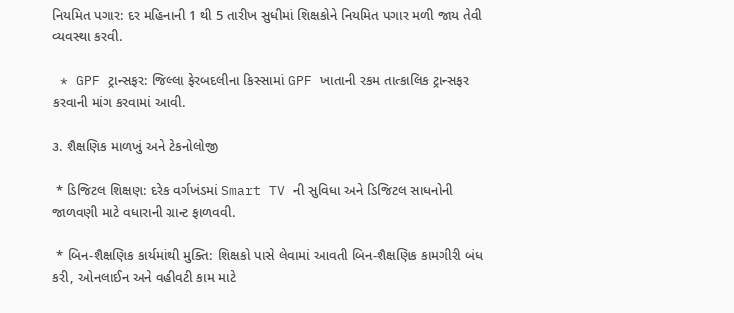નિયમિત પગાર: દર મહિનાની 1 થી 5 તારીખ સુધીમાં શિક્ષકોને નિયમિત પગાર મળી જાય તેવી વ્યવસ્થા કરવી.

 * GPF ટ્રાન્સફર: જિલ્લા ફેરબદલીના કિસ્સામાં GPF ખાતાની રકમ તાત્કાલિક ટ્રાન્સફર કરવાની માંગ કરવામાં આવી.

૩. શૈક્ષણિક માળખું અને ટેકનોલોજી

 * ડિજિટલ શિક્ષણ: દરેક વર્ગખંડમાં Smart TV ની સુવિધા અને ડિજિટલ સાધનોની જાળવણી માટે વધારાની ગ્રાન્ટ ફાળવવી.

 * બિન-શૈક્ષણિક કાર્યમાંથી મુક્તિ: શિક્ષકો પાસે લેવામાં આવતી બિન-શૈક્ષણિક કામગીરી બંધ કરી, ઓનલાઈન અને વહીવટી કામ માટે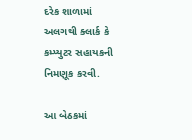દરેક શાળામાં અલગથી ક્લાર્ક કે કમ્પ્યુટર સહાયકની નિમણૂક કરવી.

આ બેઠકમાં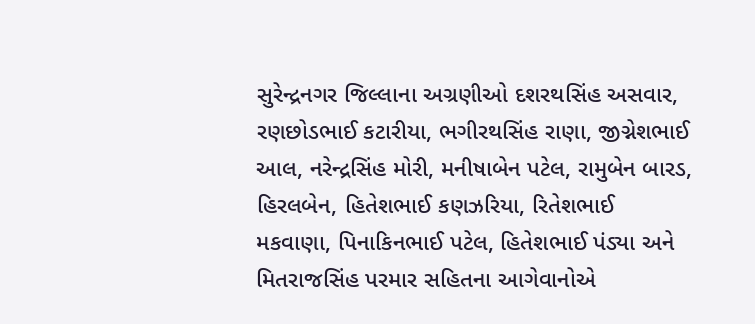સુરેન્દ્રનગર જિલ્લાના અગ્રણીઓ દશરથસિંહ અસવાર, રણછોડભાઈ કટારીયા, ભગીરથસિંહ રાણા, જીગ્નેશભાઈ આલ, નરેન્દ્રસિંહ મોરી, મનીષાબેન પટેલ, રામુબેન બારડ, હિરલબેન, હિતેશભાઈ કણઝરિયા, રિતેશભાઈ મકવાણા, પિનાકિનભાઈ પટેલ, હિતેશભાઈ પંડ્યા અને મિતરાજસિંહ પરમાર સહિતના આગેવાનોએ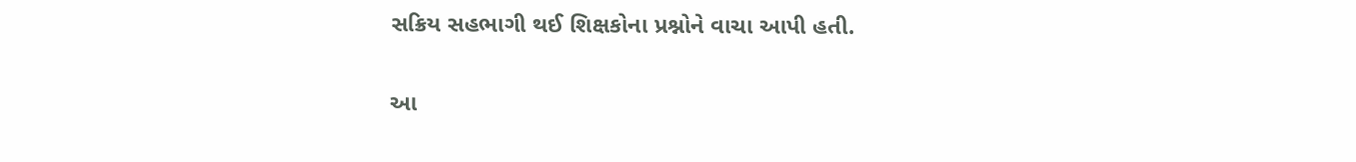સક્રિય સહભાગી થઈ શિક્ષકોના પ્રશ્નોને વાચા આપી હતી.

આ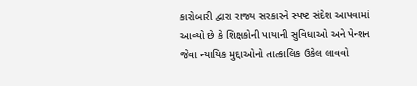કારોબારી દ્વારા રાજ્ય સરકારને સ્પષ્ટ સંદેશ આપવામાં આવ્યો છે કે શિક્ષકોની પાયાની સુવિધાઓ અને પેન્શન જેવા ન્યાયિક મુદ્દાઓનો તાત્કાલિક ઉકેલ લાવવો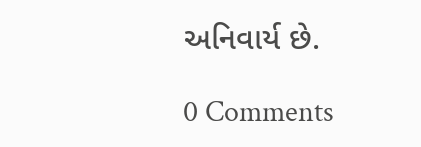અનિવાર્ય છે.

0 Comments